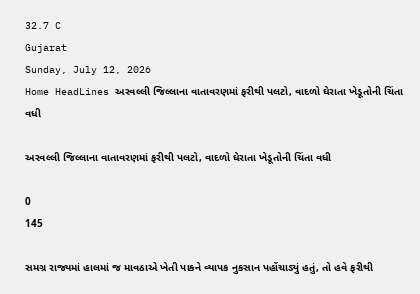32.7 C
Gujarat
Sunday, July 12, 2026
Home HeadLines અરવલ્લી જિલ્લાના વાતાવરણમાં ફરીથી પલટો, વાદળો ઘેરાતા ખેડૂતોની ચિંતા વધી

અરવલ્લી જિલ્લાના વાતાવરણમાં ફરીથી પલટો, વાદળો ઘેરાતા ખેડૂતોની ચિંતા વધી

0
145

સમગ્ર રાજ્યમાં હાલમાં જ માવઠાએ ખેતી પાકને વ્યાપક નુકસાન પહોંચાડ્યું હતું, તો હવે ફરીથી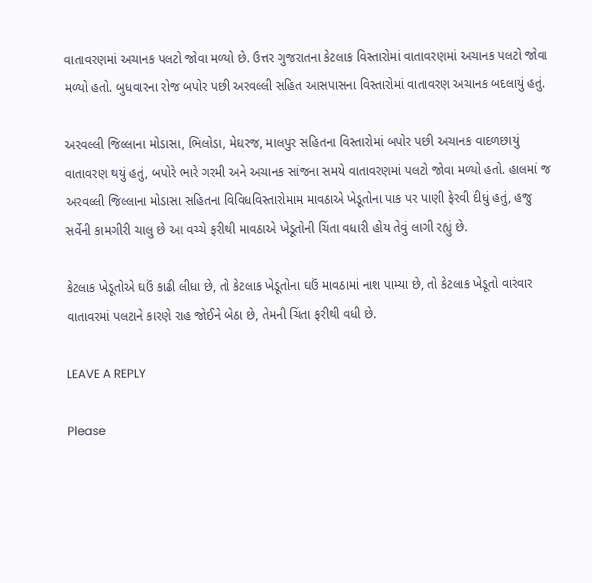વાતાવરણમાં અચાનક પલટો જોવા મળ્યો છે. ઉત્તર ગુજરાતના કેટલાક વિસ્તારોમાં વાતાવરણમાં અચાનક પલટો જોવા મળ્યો હતો. બુધવારના રોજ બપોર પછી અરવલ્લી સહિત આસપાસના વિસ્તારોમાં વાતાવરણ અચાનક બદલાયું હતું.

અરવલ્લી જિલ્લાના મોડાસા, ભિલોડા, મેઘરજ, માલપુર સહિતના વિસ્તારોમાં બપોર પછી અચાનક વાદળછાયું વાતાવરણ થયું હતું, બપોરે ભારે ગરમી અને અચાનક સાંજના સમયે વાતાવરણમાં પલટો જોવા મળ્યો હતો. હાલમાં જ અરવલ્લી જિલ્લાના મોડાસા સહિતના વિવિધવિસ્તારોમામ માવઠાએ ખેડૂતોના પાક પર પાણી ફેરવી દીધું હતું, હજુ સર્વેની કામગીરી ચાલુ છે આ વચ્ચે ફરીથી માવઠાએ ખેડૂતોની ચિંતા વધારી હોય તેવું લાગી રહ્યું છે.

કેટલાક ખેડૂતોએ ઘઉં કાઢી લીધા છે, તો કેટલાક ખેડૂતોના ઘઉં માવઠામાં નાશ પામ્યા છે, તો કેટલાક ખેડૂતો વારંવાર વાતાવરમાં પલટાને કારણે રાહ જોઈને બેઠા છે, તેમની ચિંતા ફરીથી વધી છે.

LEAVE A REPLY

Please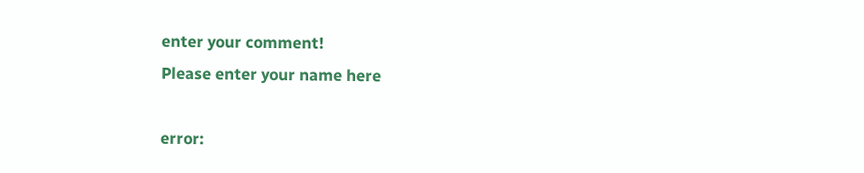enter your comment!
Please enter your name here

error: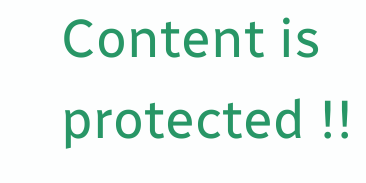Content is protected !!